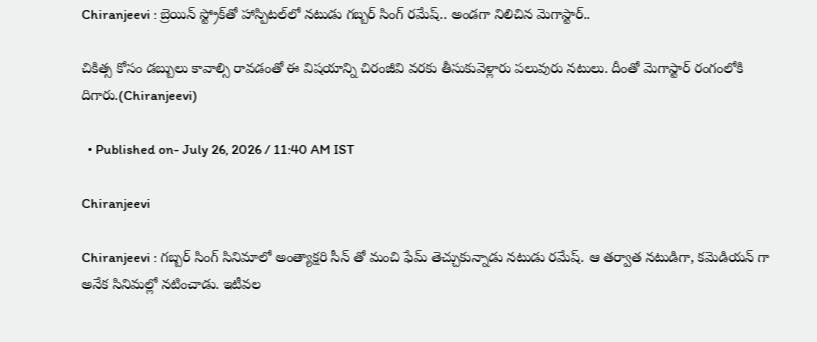Chiranjeevi : బ్రెయిన్ స్ట్రోక్‌తో హాస్పిటల్‌లో నటుడు గబ్బర్ సింగ్ రమేష్.. అండగా నిలిచిన మెగాస్టార్..

చికిత్స కోసం డబ్బులు కావాల్సి రావడంతో ఈ విషయాన్ని చిరంజీవి వరకు తీసుకువెళ్లారు పలువురు నటులు. దీంతో మెగాస్టార్ రంగంలోకి దిగారు.(Chiranjeevi)

  • Published on- July 26, 2026 / 11:40 AM IST

Chiranjeevi

Chiranjeevi : గబ్బర్ సింగ్ సినిమాలో అంత్యాక్షరి సీన్ తో మంచి ఫేమ్ తెచ్చుకున్నాడు నటుడు రమేష్. ఆ తర్వాత నటుడిగా, కమెడియన్ గా అనేక సినిమల్లో నటించాడు. ఇటీవల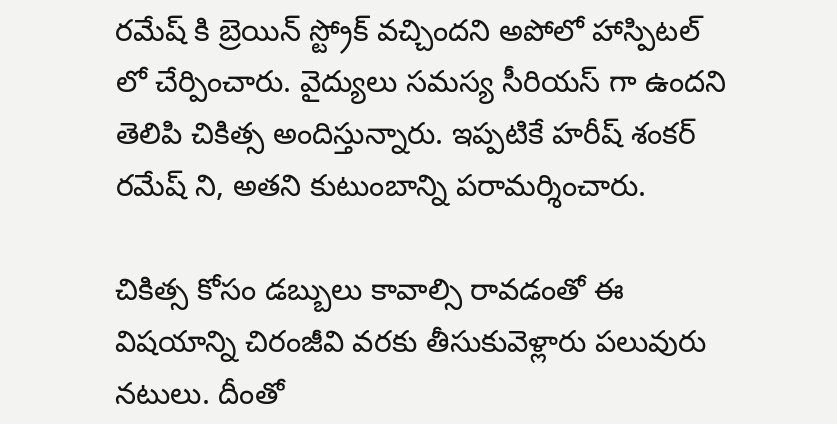రమేష్ కి బ్రెయిన్ స్ట్రోక్ వచ్చిందని అపోలో హాస్పిటల్ లో చేర్పించారు. వైద్యులు సమస్య సీరియస్ గా ఉందని తెలిపి చికిత్స అందిస్తున్నారు. ఇప్పటికే హరీష్ శంకర్ రమేష్ ని, అతని కుటుంబాన్ని పరామర్శించారు.

చికిత్స కోసం డబ్బులు కావాల్సి రావడంతో ఈ విషయాన్ని చిరంజీవి వరకు తీసుకువెళ్లారు పలువురు నటులు. దీంతో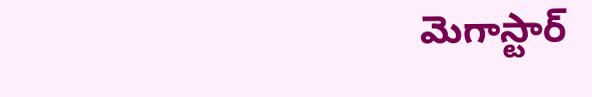మెగాస్టార్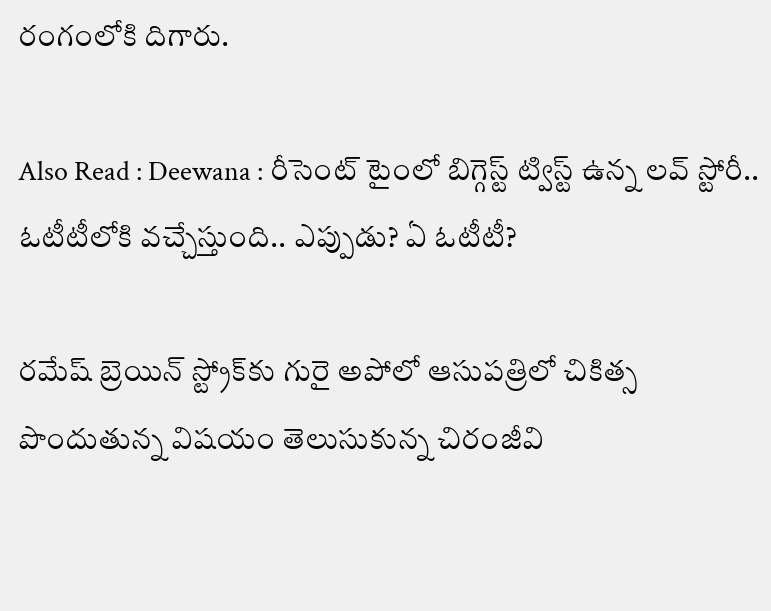రంగంలోకి దిగారు.

Also Read : Deewana : రీసెంట్ టైంలో బిగ్గెస్ట్ ట్విస్ట్ ఉన్న లవ్ స్టోరీ.. ఓటీటీలోకి వచ్చేస్తుంది.. ఎప్పుడు? ఏ ఓటీటీ?

రమేష్ బ్రెయిన్ స్ట్రోక్‌కు గురై అపోలో ఆసుపత్రిలో చికిత్స పొందుతున్న విషయం తెలుసుకున్న చిరంజీవి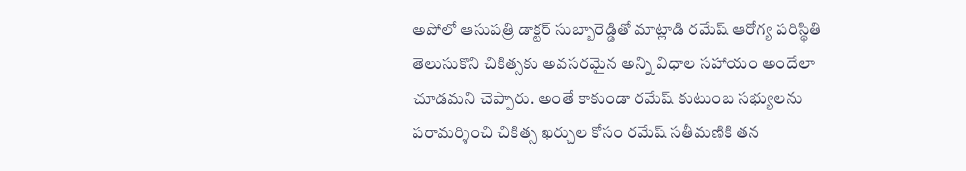అపోలో ఆసుపత్రి డాక్టర్ సుబ్బారెడ్డితో మాట్లాడి రమేష్ ఆరోగ్య పరిస్థితి తెలుసుకొని చికిత్సకు అవసరమైన అన్ని విధాల సహాయం అందేలా చూడమని చెప్పారు. అంతే కాకుండా రమేష్ కుటుంబ సభ్యులను పరామర్శించి చికిత్స ఖర్చుల కోసం రమేష్ సతీమణికి తన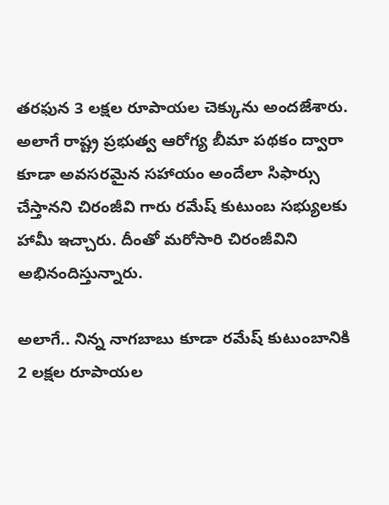తరఫున 3 లక్షల రూపాయల చెక్కును అందజేశారు. అలాగే రాష్ట్ర ప్రభుత్వ ఆరోగ్య బీమా పథకం ద్వారా కూడా అవసరమైన సహాయం అందేలా సిఫార్సు చేస్తానని చిరంజీవి గారు రమేష్ కుటుంబ సభ్యులకు హామీ ఇచ్చారు. దీంతో మరోసారి చిరంజీవిని అభినందిస్తున్నారు.

అలాగే.. నిన్న నాగబాబు కూడా రమేష్ కుటుంబానికి 2 లక్షల రూపాయల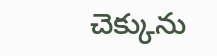చెక్కును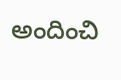అందించి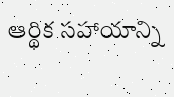ఆర్థిక సహాయాన్ని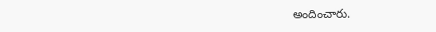అందించారు.